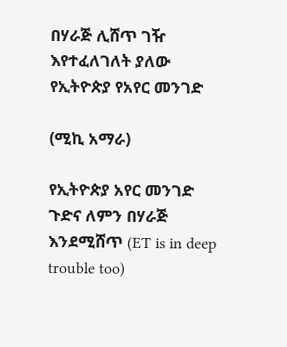በሃራጅ ሊሸጥ ገዥ እየተፈለገለት ያለው የኢትዮጵያ የአየር መንገድ

(ሚኪ አማራ)

የኢትዮጵያ አየር መንገድ ጉድና ለምን በሃራጅ እንደሚሸጥ (ET is in deep trouble too)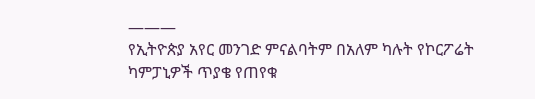———
የኢትዮጵያ አየር መንገድ ምናልባትም በአለም ካሉት የኮርፖሬት ካምፓኒዎች ጥያቄ የጠየቁ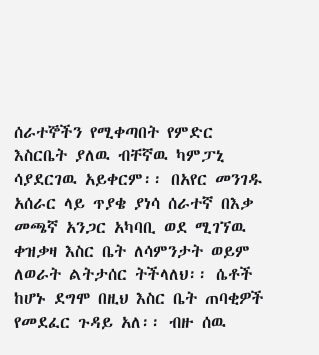ሰራተኞችን የሚቀጣበት የምድር እስርቤት ያለዉ ብቸኛዉ ካምፓኒ ሳያደርገዉ አይቀርም፡፡ በአየር መንገዱ አሰራር ላይ ጥያቄ ያነሳ ሰራተኛ በእቃ መጫኛ አንጋር አካባቢ ወደ ሚገኘዉ ቀዝቃዛ እስር ቤት ለሳምንታት ወይም ለወራት ልትታሰር ትችላለህ፡፡ ሴቶች ከሆኑ ደግሞ በዚህ እስር ቤት ጠባቂዎች የመደፈር ጉዳይ አለ፡፡ ብዙ ሰዉ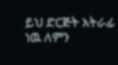ይህ ድርጅት አትራፊ ነዉ ለምን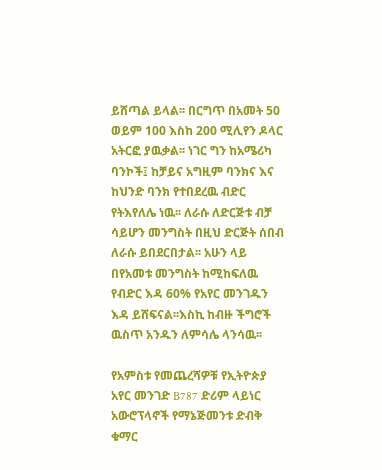ይሸጣል ይላል፡፡ በርግጥ በአመት 50 ወይም 100 እስከ 200 ሚሊየን ዶላር አትርፎ ያዉቃል፡፡ ነገር ግን ከአሜሪካ ባንኮች፤ ከቻይና አግዚም ባንክና እና ከህንድ ባንክ የተበደረዉ ብድር የትእየለሌ ነዉ፡፡ ለራሱ ለድርጅቱ ብቻ ሳይሆን መንግስት በዚህ ድርጅት ሰበብ ለራሱ ይበደርበታል፡፡ አሁን ላይ በየአመቱ መንግስት ከሚከፍለዉ የብድር እዳ 60% የአየር መንገዱን እዳ ይሸፍናል፡፡እስኪ ከብዙ ችግሮች ዉስጥ አንዱን ለምሳሌ ላንሳዉ፡፡

የአምስቱ የመጨረሻዎቹ የኢትዮጵያ አየር መንገድ B787 ድሪም ላይነር አውሮፕላኖች የማኔጅመንቱ ድብቅ ቁማር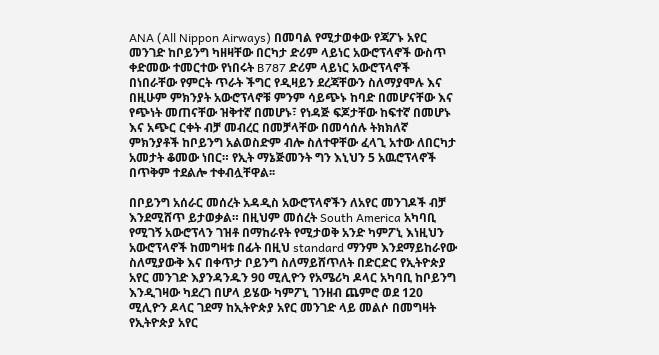ANA (All Nippon Airways) በመባል የሚታወቀው የጃፖኑ አየር መንገድ ከቦይንግ ካዘዛቸው በርካታ ድሪም ላይነር አውሮፕላኖች ውስጥ ቀድመው ተመርተው የነበሩት B787 ድሪም ላይነር አውሮፕላኖች በነበራቸው የምርት ጥራት ችግር የዲዛይን ደረጃቸውን ስለማያሞሉ እና በዚሁም ምክንያት አውሮፕላኖቹ ምንም ሳይጭኑ ከባድ በመሆናቸው እና የጭነት መጠናቸው ዝቅተኛ በመሆኑ፣ የነዳጅ ፍጆታቸው ከፍተኛ በመሆኑ እና አጭር ርቀት ብቻ መብረር በመቻላቸው በመሳሰሉ ትክክለኛ ምክንያቶች ከቦይንግ አልወስድም ብሎ ስለተዋቸው ፈላጊ አተው ለበርካታ አመታት ቆመው ነበር። የኢት ማኔጅመንት ግን እኒህን 5 አዉሮፕላኖች በጥቅም ተደልሎ ተቀብሏቸዋል፡፡

በቦይንግ አሰራር መሰረት አዳዲስ አውሮፕላኖችን ለአየር መንገዶች ብቻ እንደሚሸጥ ይታወቃል። በዚህም መሰረት South America አካባቢ የሚገኝ አውሮፕላን ገዝቶ በማከራየት የሚታወቅ አንድ ካምፖኒ እነዚህን አውሮፕላኖች ከመግዛቱ በፊት በዚህ standard ማንም እንደማይከራየው ስለሚያውቅ እና በቀጥታ ቦይንግ ስለማይሸጥለት በድርድር የኢትዮጵያ አየር መንገድ እያንዳንዱን 90 ሚሊዮን የአሜሪካ ዶላር አካባቢ ከቦይንግ እንዲገዛው ካደረገ በሆላ ይሄው ካምፖኒ ገንዘብ ጨምሮ ወደ 120 ሚሊዮን ዶላር ገደማ ከኢትዮጵያ አየር መንገድ ላይ መልሶ በመግዛት የኢትዮጵያ አየር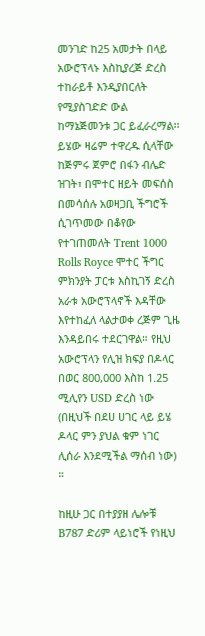መንገድ ከ25 አመታት በላይ አውሮፕላኑ እስኪያረጅ ድረስ ተከራይቶ እንዲያበርለት የሚያስገድድ ውል ከማኔጅመንቱ ጋር ይፈራረማል፡፡ይሄው ዛሬም ተዋረዱ ሲላቸው ከጅምሩ ጀምሮ በፋን ብሌድ ዝገት፣ በሞተር ዘይት መፍሰስ በመሳሰሉ አወዛጋቢ ችግሮች ሲገጥመው በቆየው የተገጠመለት Trent 1000 Rolls Royce ሞተር ችግር ምክንያት ፓርቱ እስኪገኝ ድረስ አራቱ አውሮፕላኖች እዳቸው እየተከፈለ ላልታወቀ ረጅም ጊዜ እንዳይበሩ ተደርገዋል። የዚህ አውሮፕላን የሊዝ ክፍያ በዶላር በወር 800,000 እስከ 1.25 ሚሊየን USD ድረስ ነው (በዚህች በደሀ ሀገር ላይ ይሄ ዶላር ምን ያህል ቁም ነገር ሊሰራ እንደሚችል ማሰብ ነው) ።

ከዚሁ ጋር በተያያዘ ሌሎቹ B787 ድሪም ላይነሮች የነዚህ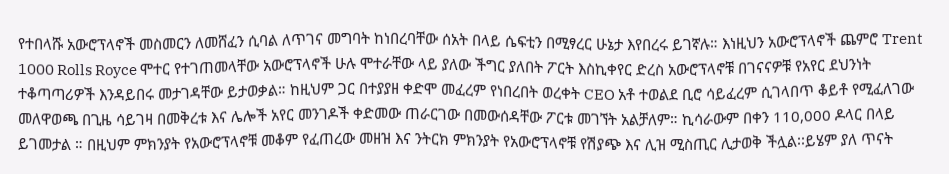የተበላሹ አውሮፕላኖች መስመርን ለመሸፈን ሲባል ለጥገና መግባት ከነበረባቸው ሰአት በላይ ሴፍቲን በሚፃረር ሁኔታ እየበረሩ ይገኛሉ። እነዚህን አውሮፕላኖች ጨምሮ Trent 1000 Rolls Royce ሞተር የተገጠመላቸው አውሮፕላኖች ሁሉ ሞተራቸው ላይ ያለው ችግር ያለበት ፖርት እስኪቀየር ድረስ አውሮፕላኖቹ በገናናዎቹ የአየር ደህንነት ተቆጣጣሪዎች እንዳይበሩ መታገዳቸው ይታወቃል። ከዚህም ጋር በተያያዘ ቀድሞ መፈረም የነበረበት ወረቀት CEO አቶ ተወልደ ቢሮ ሳይፈረም ሲገላበጥ ቆይቶ የሚፈለገው መለዋወጫ በጊዜ ሳይገዛ በመቅረቱ እና ሌሎች አየር መንገዶች ቀድመው ጠራርገው በመውሰዳቸው ፖርቱ መገኘት አልቻለም። ኪሳራውም በቀን 110,000 ዶላር በላይ ይገመታል ። በዚህም ምክንያት የአውሮፕላኖቹ መቆም የፈጠረው መዘዝ እና ንትርክ ምክንያት የአውሮፕላኖቹ የሽያጭ እና ሊዝ ሚስጢር ሊታወቅ ችሏል፡፡ይሄም ያለ ጥናት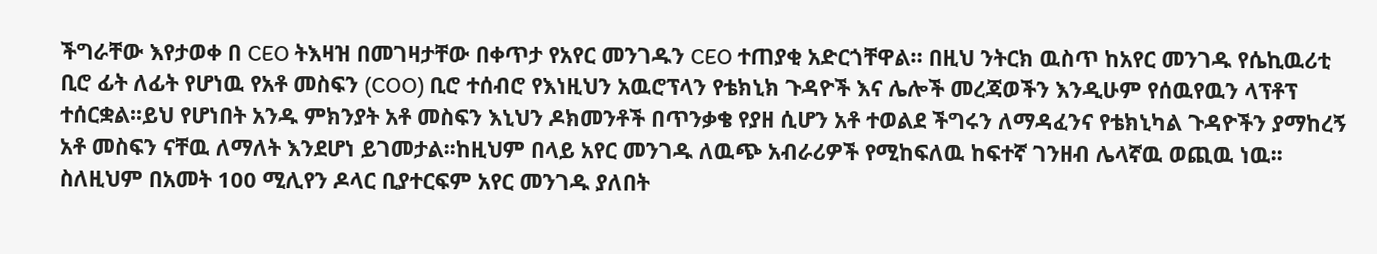ችግራቸው እየታወቀ በ CEO ትእዛዝ በመገዛታቸው በቀጥታ የአየር መንገዱን CEO ተጠያቂ አድርጎቸዋል። በዚህ ንትርክ ዉስጥ ከአየር መንገዱ የሴኪዉሪቲ ቢሮ ፊት ለፊት የሆነዉ የአቶ መስፍን (COO) ቢሮ ተሰብሮ የእነዚህን አዉሮፕላን የቴክኒክ ጉዳዮች እና ሌሎች መረጃወችን እንዲሁም የሰዉየዉን ላፕቶፕ ተሰርቋል፡፡ይህ የሆነበት አንዱ ምክንያት አቶ መስፍን እኒህን ዶክመንቶች በጥንቃቄ የያዘ ሲሆን አቶ ተወልደ ችግሩን ለማዳፈንና የቴክኒካል ጉዳዮችን ያማከረኝ አቶ መስፍን ናቸዉ ለማለት እንደሆነ ይገመታል፡፡ከዚህም በላይ አየር መንገዱ ለዉጭ አብራሪዎች የሚከፍለዉ ከፍተኛ ገንዘብ ሌላኛዉ ወጪዉ ነዉ፡፡ ስለዚህም በአመት 100 ሚሊየን ዶላር ቢያተርፍም አየር መንገዱ ያለበት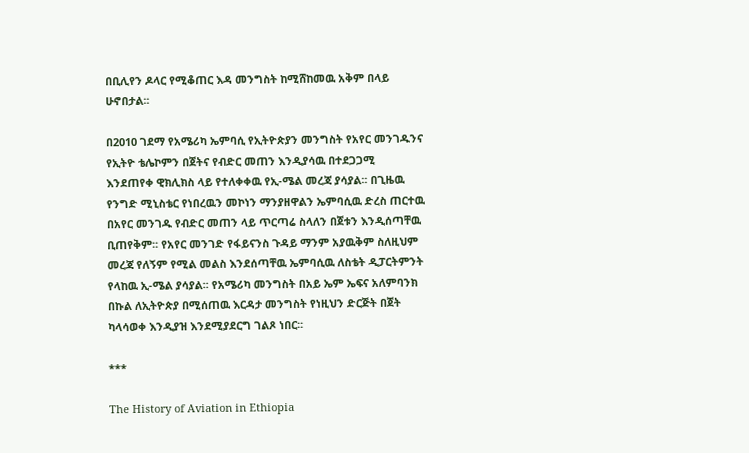በቢሊየን ዶላር የሚቆጠር እዳ መንግስት ከሚሸከመዉ አቅም በላይ ሁኖበታል፡፡

በ2010 ገደማ የአሜሪካ ኤምባሲ የኢትዮጵያን መንግስት የአየር መንገዱንና የኢትዮ ቴሌኮምን በጀትና የብድር መጠን እንዲያሳዉ በተደጋጋሚ እንደጠየቀ ዊክሊክስ ላይ የተለቀቀዉ የኢ-ሜል መረጃ ያሳያል፡፡ በጊዜዉ የንግድ ሚኒስቴር የነበረዉን መኮነን ማንያዘዋልን ኤምባሲዉ ድረስ ጠርተዉ በአየር መንገዱ የብድር መጠን ላይ ጥርጣሬ ስላለን በጀቱን እንዲሰጣቸዉ ቢጠየቅም፡፡ የአየር መንገድ የፋይናንስ ጉዳይ ማንም አያዉቅም ስለዚህም መረጃ የለኝም የሚል መልስ እንደሰጣቸዉ ኤምባሲዉ ለስቴት ዲፓርትምንት የላከዉ ኢ-ሜል ያሳያል፡፡ የአሜሪካ መንግስት በአይ ኤም ኤፍና አለምባንክ በኩል ለኢትዮጵያ በሚሰጠዉ እርዳታ መንግስት የነዚህን ድርጅት በጀት ካላሳወቀ እንዲያዝ እንደሚያደርግ ገልጾ ነበር፡፡

***

The History of Aviation in Ethiopia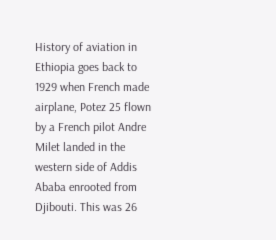History of aviation in Ethiopia goes back to 1929 when French made airplane, Potez 25 flown by a French pilot Andre Milet landed in the western side of Addis Ababa enrooted from Djibouti. This was 26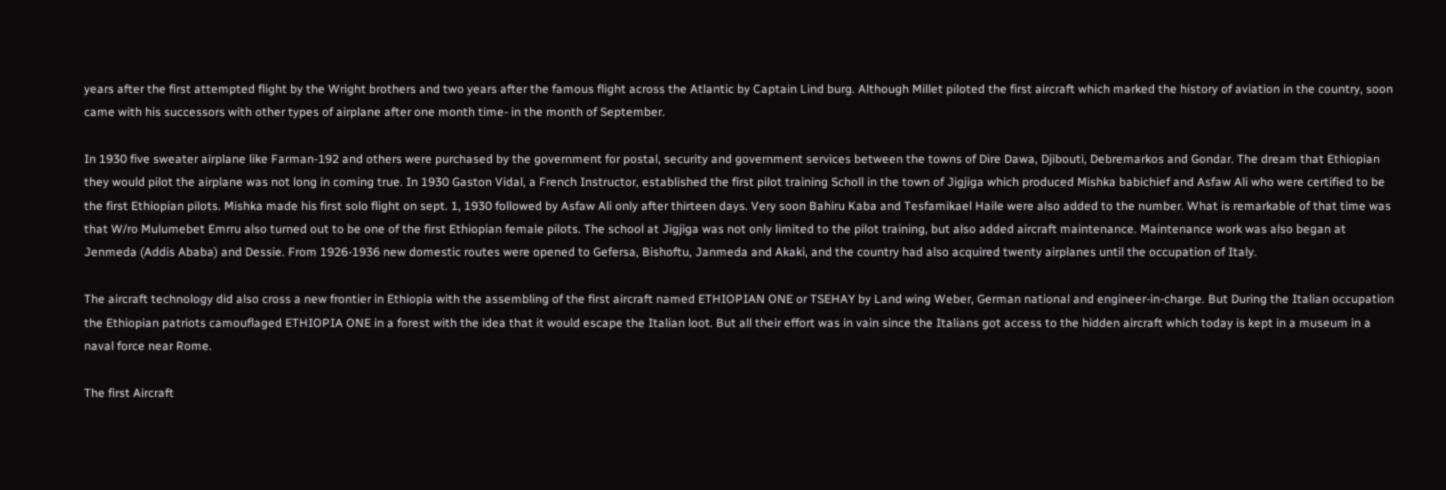years after the first attempted flight by the Wright brothers and two years after the famous flight across the Atlantic by Captain Lind burg. Although Millet piloted the first aircraft which marked the history of aviation in the country, soon came with his successors with other types of airplane after one month time- in the month of September.

In 1930 five sweater airplane like Farman-192 and others were purchased by the government for postal, security and government services between the towns of Dire Dawa, Djibouti, Debremarkos and Gondar. The dream that Ethiopian they would pilot the airplane was not long in coming true. In 1930 Gaston Vidal, a French Instructor, established the first pilot training Scholl in the town of Jigjiga which produced Mishka babichief and Asfaw Ali who were certified to be the first Ethiopian pilots. Mishka made his first solo flight on sept. 1, 1930 followed by Asfaw Ali only after thirteen days. Very soon Bahiru Kaba and Tesfamikael Haile were also added to the number. What is remarkable of that time was that W/ro Mulumebet Emrru also turned out to be one of the first Ethiopian female pilots. The school at Jigjiga was not only limited to the pilot training, but also added aircraft maintenance. Maintenance work was also began at Jenmeda (Addis Ababa) and Dessie. From 1926-1936 new domestic routes were opened to Gefersa, Bishoftu, Janmeda and Akaki, and the country had also acquired twenty airplanes until the occupation of Italy.

The aircraft technology did also cross a new frontier in Ethiopia with the assembling of the first aircraft named ETHIOPIAN ONE or TSEHAY by Land wing Weber, German national and engineer-in-charge. But During the Italian occupation the Ethiopian patriots camouflaged ETHIOPIA ONE in a forest with the idea that it would escape the Italian loot. But all their effort was in vain since the Italians got access to the hidden aircraft which today is kept in a museum in a naval force near Rome.

The first Aircraft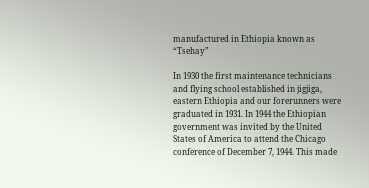manufactured in Ethiopia known as “Tsehay”

In 1930 the first maintenance technicians and flying school established in jigjiga, eastern Ethiopia and our forerunners were graduated in 1931. In 1944 the Ethiopian government was invited by the United States of America to attend the Chicago conference of December 7, 1944. This made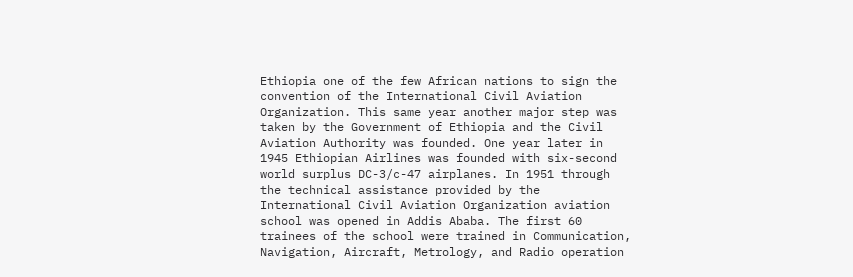Ethiopia one of the few African nations to sign the convention of the International Civil Aviation Organization. This same year another major step was taken by the Government of Ethiopia and the Civil Aviation Authority was founded. One year later in 1945 Ethiopian Airlines was founded with six-second world surplus DC-3/c-47 airplanes. In 1951 through the technical assistance provided by the International Civil Aviation Organization aviation school was opened in Addis Ababa. The first 60 trainees of the school were trained in Communication, Navigation, Aircraft, Metrology, and Radio operation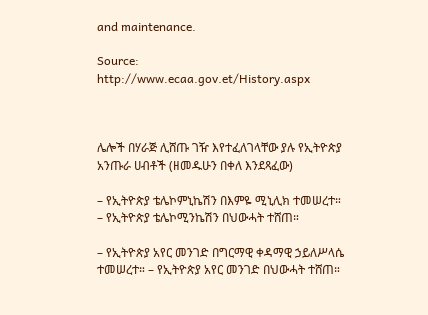and maintenance.

Source: http://www.ecaa.gov.et/History.aspx



ሌሎች በሃራጅ ሊሸጡ ገዥ እየተፈለገላቸው ያሉ የኢትዮጵያ አንጡራ ሀብቶች (ዘመዱሁን በቀለ እንደጻፈው)

– የኢትዮጵያ ቴሌኮምኒኬሽን በእምዬ ሚኒሊክ ተመሠረተ። – የኢትዮጵያ ቴሌኮሚንኬሽን በህውሓት ተሸጠ።

– የኢትዮጵያ አየር መንገድ በግርማዊ ቀዳማዊ ኃይለሥላሴ ተመሠረተ። – የኢትዮጵያ አየር መንገድ በህውሓት ተሸጠ።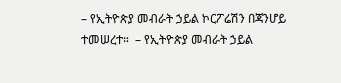– የኢትዮጵያ መብራት ኃይል ኮርፖሬሽን በጃንሆይ ተመሠረተ።  – የኢትዮጵያ መብራት ኃይል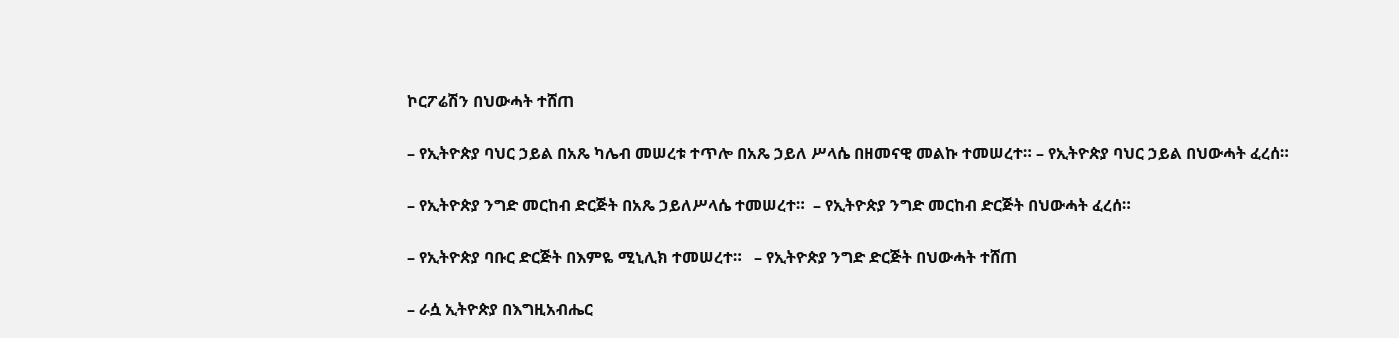ኮርፖሬሽን በህውሓት ተሸጠ

– የኢትዮጵያ ባህር ኃይል በአጼ ካሌብ መሠረቱ ተጥሎ በአጼ ኃይለ ሥላሴ በዘመናዊ መልኩ ተመሠረተ። – የኢትዮጵያ ባህር ኃይል በህውሓት ፈረሰ።

– የኢትዮጵያ ንግድ መርከብ ድርጅት በአጼ ኃይለሥላሴ ተመሠረተ።  – የኢትዮጵያ ንግድ መርከብ ድርጅት በህውሓት ፈረሰ።

– የኢትዮጵያ ባቡር ድርጅት በእምዬ ሚኒሊክ ተመሠረተ።   – የኢትዮጵያ ንግድ ድርጅት በህውሓት ተሸጠ

– ራሷ ኢትዮጵያ በእግዚአብሔር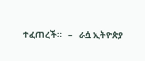ተፈጠረች።   –   ራሷ ኢትዮጵያ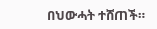በህውሓት ተሸጠች።